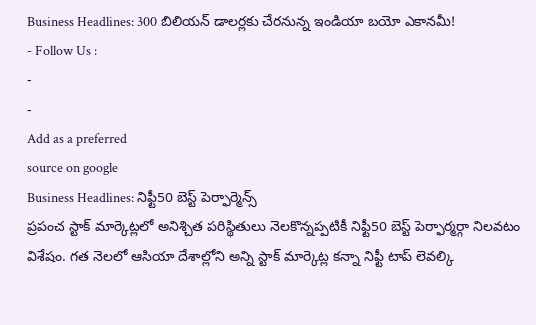Business Headlines: 300 బిలియన్ డాలర్లకు చేరనున్న ఇండియా బయో ఎకానమీ!
- Follow Us :
-
-
Add as a preferred
source on google
Business Headlines: నిఫ్టీ50 బెస్ట్ పెర్ఫార్మెన్స్
ప్రపంచ స్టాక్ మార్కెట్లలో అనిశ్చిత పరిస్థితులు నెలకొన్నప్పటికీ నిఫ్టీ50 బెస్ట్ పెర్ఫార్మర్గా నిలవటం విశేషం. గత నెలలో ఆసియా దేశాల్లోని అన్ని స్టాక్ మార్కెట్ల కన్నా నిఫ్టీ టాప్ లెవల్కి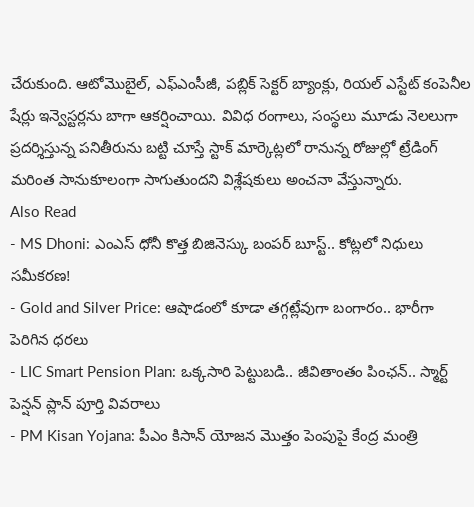చేరుకుంది. ఆటోమొబైల్, ఎఫ్ఎంసీజీ, పబ్లిక్ సెక్టర్ బ్యాంక్లు, రియల్ ఎస్టేట్ కంపెనీల షేర్లు ఇన్వెస్టర్లను బాగా ఆకర్షించాయి. వివిధ రంగాలు, సంస్థలు మూడు నెలలుగా ప్రదర్శిస్తున్న పనితీరును బట్టి చూస్తే స్టాక్ మార్కెట్లలో రానున్న రోజుల్లో ట్రేడింగ్ మరింత సానుకూలంగా సాగుతుందని విశ్లేషకులు అంచనా వేస్తున్నారు.
Also Read
- MS Dhoni: ఎంఎస్ ధోనీ కొత్త బిజినెస్కు బంపర్ బూస్ట్.. కోట్లలో నిధులు సమీకరణ!
- Gold and Silver Price: ఆషాడంలో కూడా తగ్గట్లేవుగా బంగారం.. భారీగా పెరిగిన ధరలు
- LIC Smart Pension Plan: ఒక్కసారి పెట్టుబడి.. జీవితాంతం పింఛన్.. స్మార్ట్ పెన్షన్ ప్లాన్ పూర్తి వివరాలు
- PM Kisan Yojana: పీఎం కిసాన్ యోజన మొత్తం పెంపుపై కేంద్ర మంత్రి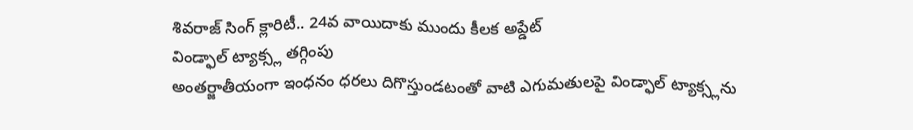శివరాజ్ సింగ్ క్లారిటీ.. 24వ వాయిదాకు ముందు కీలక అప్డేట్
విండ్ఫాల్ ట్యాక్స్ల తగ్గింపు
అంతర్జాతీయంగా ఇంధనం ధరలు దిగొస్తుండటంతో వాటి ఎగుమతులపై విండ్ఫాల్ ట్యాక్స్లను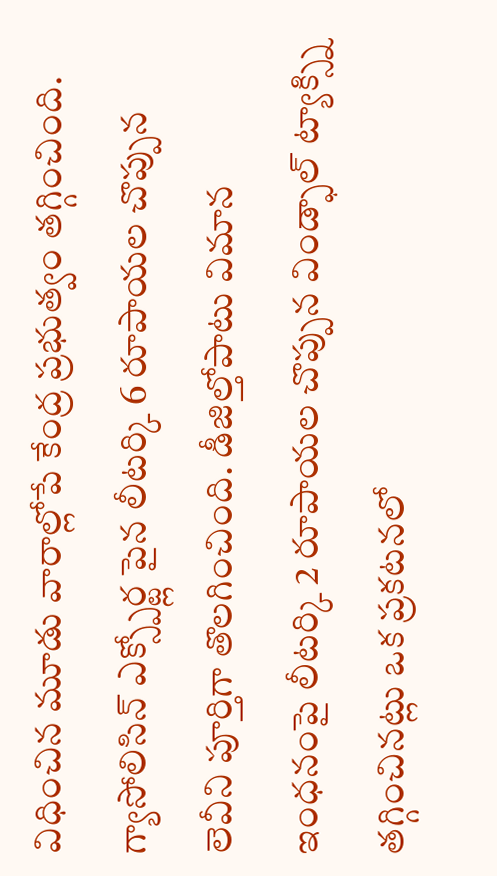విధించిన మూడు వారాల్లోపే కేంద్ర ప్రభుత్వం తగ్గించింది. గ్యాసోలిసిన్ ఎక్స్పోర్ట్ల పైన లీటర్కి 6 రూపాయల చొప్పున లెవీని పూర్తిగా తొలగించింది. డీజిల్తోపాటు విమాన ఇంధనంపై లీటర్కి 2 రూపాయల చొప్పున విండ్ఫాల్ ట్యాక్స్ని తగ్గించినట్లు ఒక ప్రకటనలో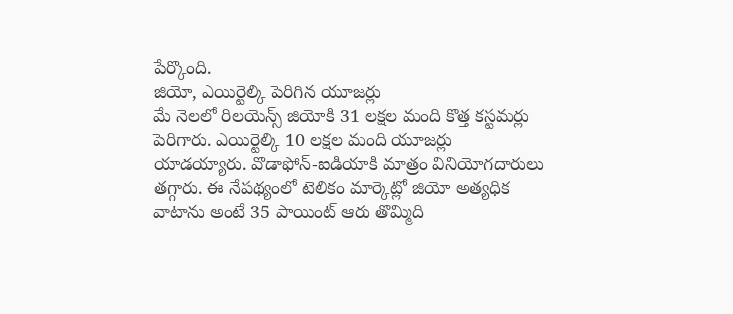పేర్కొంది.
జియో, ఎయిర్టెల్కి పెరిగిన యూజర్లు
మే నెలలో రిలయెన్స్ జియోకి 31 లక్షల మంది కొత్త కస్టమర్లు పెరిగారు. ఎయిర్టెల్కి 10 లక్షల మంది యూజర్లు యాడయ్యారు. వొడాఫోన్-ఐడియాకి మాత్రం వినియోగదారులు తగ్గారు. ఈ నేపథ్యంలో టెలికం మార్కెట్లో జియో అత్యధిక వాటాను అంటే 35 పాయింట్ ఆరు తొమ్మిది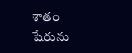శాతం షేరును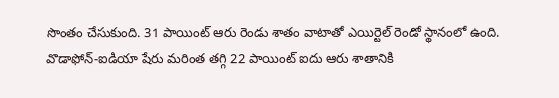సొంతం చేసుకుంది. 31 పాయింట్ ఆరు రెండు శాతం వాటాతో ఎయిర్టెల్ రెండో స్థానంలో ఉంది. వొడాఫోన్-ఐడియా షేరు మరింత తగ్గి 22 పాయింట్ ఐదు ఆరు శాతానికి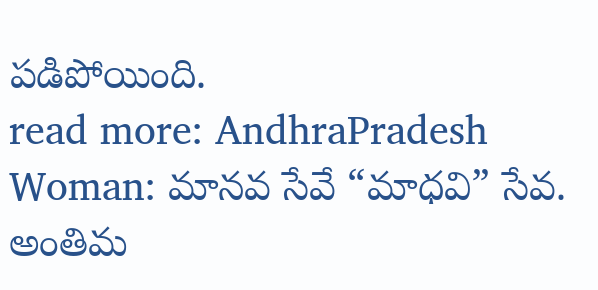పడిపోయింది.
read more: AndhraPradesh Woman: మానవ సేవే “మాధవి” సేవ. అంతిమ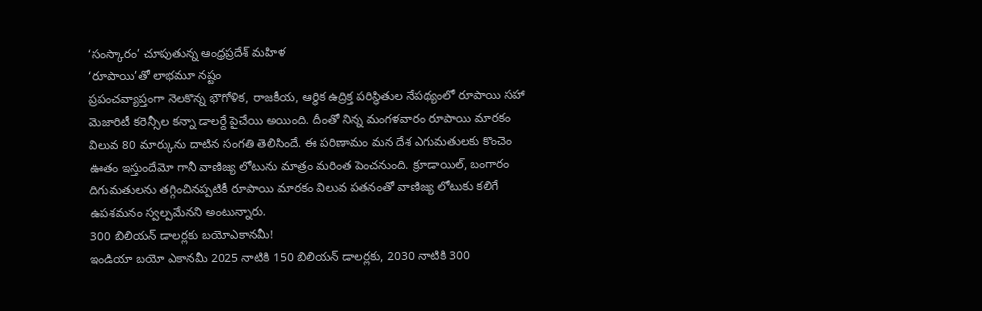‘సంస్కారం’ చూపుతున్న ఆంధ్రప్రదేశ్ మహిళ
‘రూపాయి’తో లాభమూ నష్టం
ప్రపంచవ్యాప్తంగా నెలకొన్న భౌగోళిక, రాజకీయ, ఆర్థిక ఉద్రిక్త పరిస్థితుల నేపథ్యంలో రూపాయి సహా మెజారిటీ కరెన్సీల కన్నా డాలర్దే పైచేయి అయింది. దీంతో నిన్న మంగళవారం రూపాయి మారకం విలువ 80 మార్కును దాటిన సంగతి తెలిసిందే. ఈ పరిణామం మన దేశ ఎగుమతులకు కొంచెం ఊతం ఇస్తుందేమో గానీ వాణిజ్య లోటును మాత్రం మరింత పెంచనుంది. క్రూడాయిల్, బంగారం దిగుమతులను తగ్గించినప్పటికీ రూపాయి మారకం విలువ పతనంతో వాణిజ్య లోటుకు కలిగే ఉపశమనం స్వల్పమేనని అంటున్నారు.
300 బిలియన్ డాలర్లకు బయోఎకానమీ!
ఇండియా బయో ఎకానమీ 2025 నాటికి 150 బిలియన్ డాలర్లకు, 2030 నాటికి 300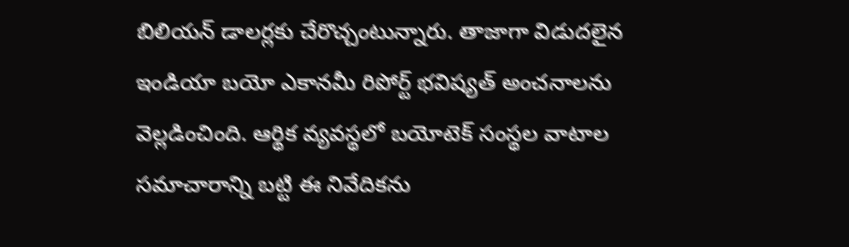బిలియన్ డాలర్లకు చేరొచ్చంటున్నారు. తాజాగా విడుదలైన ఇండియా బయో ఎకానమీ రిపోర్ట్ భవిష్యత్ అంచనాలను వెల్లడించింది. ఆర్థిక వ్యవస్థలో బయోటెక్ సంస్థల వాటాల సమాచారాన్ని బట్టి ఈ నివేదికను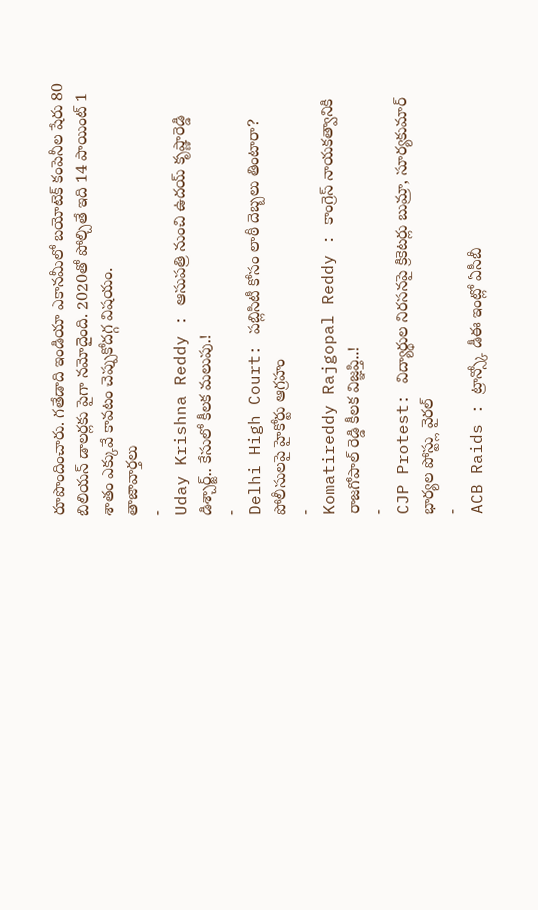రూపొందించారు. గతేడాది ఇండియా ఎకానమీలో బయోటెక్ కంపెనీల షేరు 80 బిలియన్ డాలర్లకు పైగా నమోదైంది. 2020తో పోల్చితే ఇది 14 పాయింట్ 1 శాతం ఎక్కువే కావటం చెప్పుకోదగ్గ విషయం.
తాజావార్తలు
-
Uday Krishna Reddy : ఆసుపత్రి నుంచి ఉదయ్ కృష్ణారెడ్డి డిశ్చార్జ్.. కేసులో కీలక మలుపు.!
-
Delhi High Court: పబ్లిసిటీ కోసం లాఠీ దెబ్బలు తింటారా? పోలీసులపై హైకోర్టు ఆగ్రహం
-
Komatireddy Rajgopal Reddy : కాంగ్రెస్ నాయకత్వానికి రాజగోపాల్ రెడ్డి కీలక విజ్ఞప్తి..!
-
CJP Protest: విద్యార్థుల నిరసనపై క్రికెటర్లు బుమ్రా, సూర్యకుమార్ భార్యల పోస్ట్లు వైరల్
-
ACB Raids : ట్రాన్స్కో డీఈ ఇంట్లో ఏసీబీ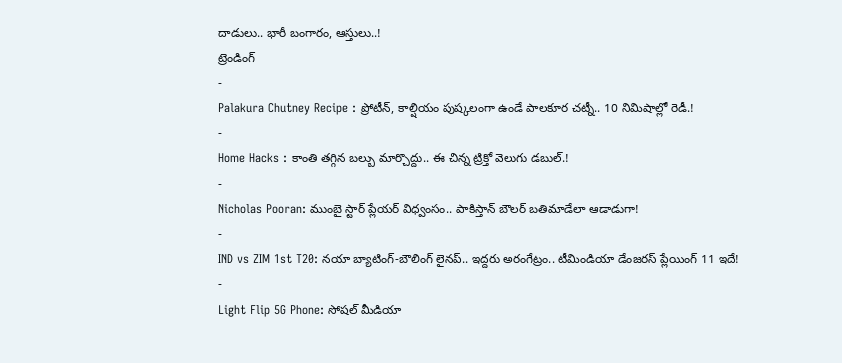దాడులు.. భారీ బంగారం, ఆస్తులు..!
ట్రెండింగ్
-
Palakura Chutney Recipe : ప్రోటీన్, కాల్షియం పుష్కలంగా ఉండే పాలకూర చట్నీ.. 10 నిమిషాల్లో రెడీ.!
-
Home Hacks : కాంతి తగ్గిన బల్బు మార్చొద్దు.. ఈ చిన్న ట్రిక్తో వెలుగు డబుల్.!
-
Nicholas Pooran: ముంబై స్టార్ ప్లేయర్ విధ్వంసం.. పాకిస్తాన్ బౌలర్ బతిమాడేలా ఆడాడుగా!
-
IND vs ZIM 1st T20: నయా బ్యాటింగ్-బౌలింగ్ లైనప్.. ఇద్దరు అరంగేట్రం.. టీమిండియా డేంజరస్ ప్లేయింగ్ 11 ఇదే!
-
Light Flip 5G Phone: సోషల్ మీడియా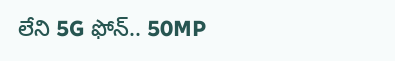లేని 5G ఫోన్.. 50MP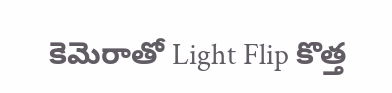కెమెరాతో Light Flip కొత్త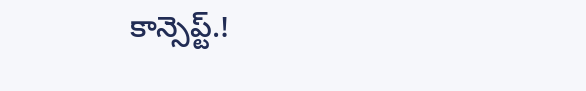కాన్సెప్ట్.!